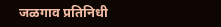जळगाव प्रतिनिधी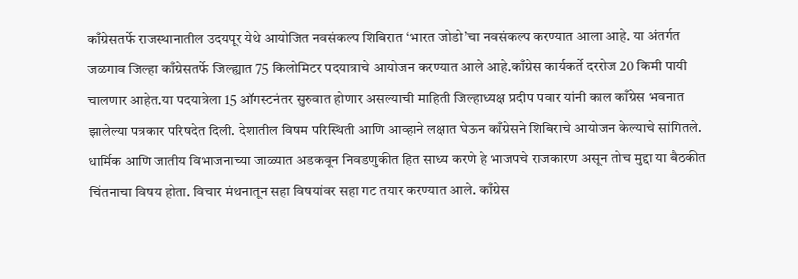काँग्रेसतर्फे राजस्थानातील उदयपूर येथे आयोजित नवसंकल्प शिबिरात ‘भारत जोडो’चा नवसंकल्प करण्यात आला आहे. या अंतर्गत जळगाव जिल्हा काँग्रेसतर्फे जिल्ह्यात 75 किलोमिटर पदयात्राचे आयोजन करण्यात आले आहे.काँग्रेस कार्यकर्ते दररोज 20 किमी पायी चालणार आहेत.या पदयात्रेला 15 ऑगस्टनंतर सुरुवात होणार असल्याची माहिती जिल्हाध्यक्ष प्रदीप पवार यांनी काल काँग्रेस भवनात झालेल्या पत्रकार परिषदेत दिली. देशातील विषम परिस्थिती आणि आव्हाने लक्षात घेऊन काँग्रेसने शिबिराचे आयोजन केल्याचे सांगितले. धार्मिक आणि जातीय विभाजनाच्या जाळ्यात अडकवून निवडणुकीत हित साध्य करणे हे भाजपचे राजकारण असून तोच मुद्दा या बैठकीत चिंतनाचा विषय होता. विचार मंथनातून सहा विषयांवर सहा गट तयार करण्यात आले. काँग्रेस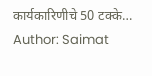कार्यकारिणीचे 50 टक्के…
Author: Saimat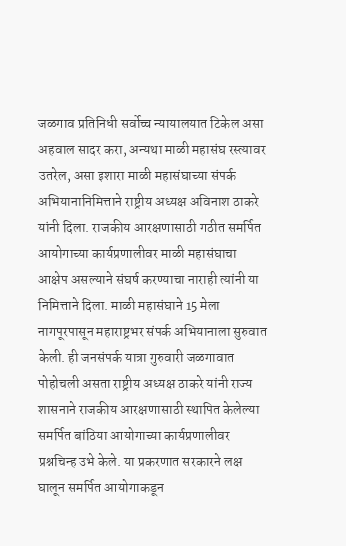जळगाव प्रतिनिधी सर्वोच्च न्यायालयात टिकेल असा अहवाल सादर करा, अन्यथा माळी महासंघ रस्त्यावर उतरेल, असा इशारा माळी महासंघाच्या संपर्क अभियानानिमित्ताने राष्ट्रीय अध्यक्ष अविनाश ठाकरे यांनी दिला. राजकीय आरक्षणासाठी गठीत समर्पित आयोगाच्या कार्यप्रणालीवर माळी महासंघाचा आक्षेप असल्याने संघर्ष करण्याचा नाराही त्यांनी या निमित्ताने दिला. माळी महासंघाने 15 मेला नागपूरपासून महाराष्ट्रभर संपर्क अभियानाला सुरुवात केली. ही जनसंपर्क यात्रा गुरुवारी जळगावात पोहोचली असता राष्ट्रीय अध्यक्ष ठाकरे यांनी राज्य शासनाने राजकीय आरक्षणासाठी स्थापित केलेल्या समर्पित बांठिया आयोगाच्या कार्यप्रणालीवर प्रश्नचिन्ह उभे केले. या प्रकरणात सरकारने लक्ष घालून समर्पित आयोगाकडून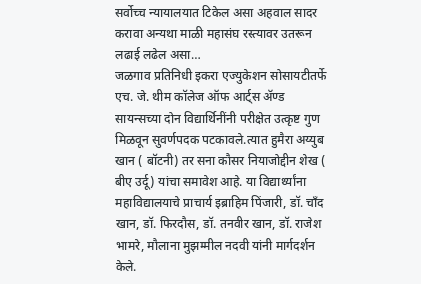सर्वोच्च न्यायालयात टिकेल असा अहवाल सादर करावा अन्यथा माळी महासंघ रस्त्यावर उतरून लढाई लढेल असा…
जळगाव प्रतिनिधी इकरा एज्युकेशन सोसायटीतर्फे एच. जे. थीम कॉलेज ऑफ आर्ट्स ॲण्ड सायन्सच्या दोन विद्यार्थिनींनी परीक्षेत उत्कृष्ट गुण मिळवून सुवर्णपदक पटकावले.त्यात हुमैरा अय्युब खान ( बॉटनी) तर सना कौसर नियाजोद्दीन शेख ( बीए उर्दू) यांचा समावेश आहे. या विद्यार्थ्यांना महाविद्यालयाचे प्राचार्य इब्राहिम पिंजारी, डॉ. चाँद खान, डॉ. फिरदौस, डॉ. तनवीर खान, डॉ. राजेश भामरे, मौलाना मुझम्मील नदवी यांनी मार्गदर्शन केले.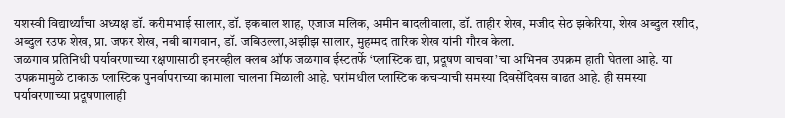यशस्वी विद्यार्थ्यांचा अध्यक्ष डॉ. करीमभाई सालार, डॉ. इकबाल शाह, एजाज मलिक, अमीन बादलीवाला, डॉ. ताहीर शेख, मजीद सेठ झकेरिया, शेख अब्दुल रशीद, अब्दुल रउफ शेख, प्रा. जफर शेख, नबी बागवान, डॉ. जबिउल्ला,अझीझ सालार, मुहम्मद तारिक शेख यांनी गौरव केला.
जळगाव प्रतिनिधी पर्यावरणाच्या रक्षणासाठी इनरव्हील क्लब ऑफ जळगाव ईस्टतर्फे ‘प्लास्टिक द्या, प्रदूषण वाचवा’चा अभिनव उपक्रम हाती घेतला आहे. या उपक्रमामुळे टाकाऊ प्लास्टिक पुनर्वापराच्या कामाला चालना मिळाली आहे. घरांमधील प्लास्टिक कचऱ्याची समस्या दिवसेंदिवस वाढत आहे. ही समस्या पर्यावरणाच्या प्रदूषणालाही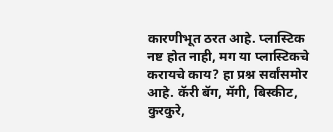कारणीभूत ठरत आहे. प्लास्टिक नष्ट होत नाही, मग या प्लास्टिकचे करायचे काय? हा प्रश्न सर्वांसमोर आहे. कॅरी बॅग, मॅगी, बिस्कीट, कुरकुरे,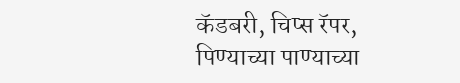कॅडबरी, चिप्स रॅपर, पिण्याच्या पाण्याच्या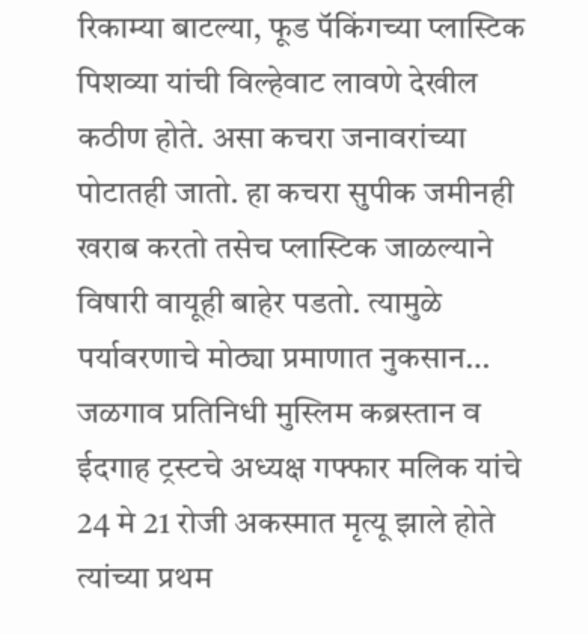रिकाम्या बाटल्या, फूड पॅकिंगच्या प्लास्टिक पिशव्या यांची विल्हेवाट लावणे देखील कठीण होते. असा कचरा जनावरांच्या पोटातही जातो. हा कचरा सुपीक जमीनही खराब करतो तसेच प्लास्टिक जाळल्याने विषारी वायूही बाहेर पडतो. त्यामुळे पर्यावरणाचे मोठ्या प्रमाणात नुकसान…
जळगाव प्रतिनिधी मुस्लिम कब्रस्तान व ईदगाह ट्रस्टचे अध्यक्ष गफ्फार मलिक यांचे 24 मे 21 रोजी अकस्मात मृत्यू झाले होते त्यांच्या प्रथम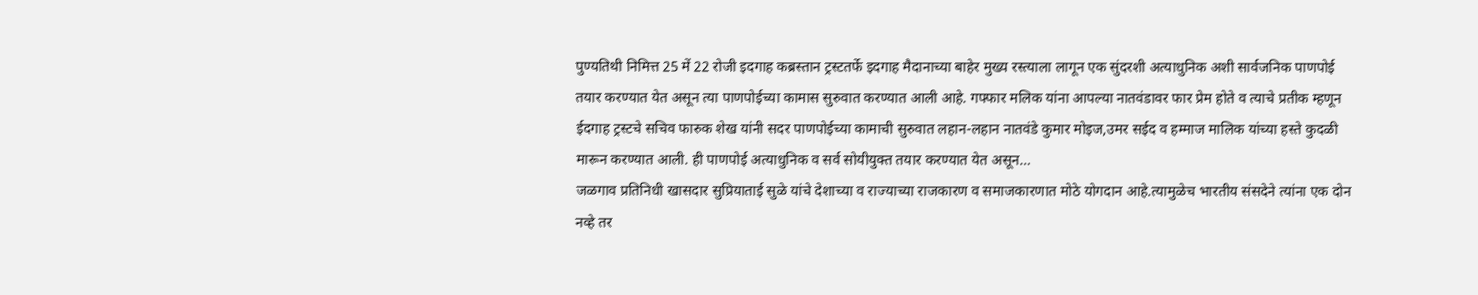पुण्यतिथी निमित्त 25 में 22 रोजी इदगाह कब्रस्तान ट्रस्टतर्फे इदगाह मैदानाच्या बाहेर मुख्य रस्त्याला लागून एक सुंदरशी अत्याधुनिक अशी सार्वजनिक पाणपोई तयार करण्यात येत असून त्या पाणपोईच्या कामास सुरुवात करण्यात आली आहे. गफ्फार मलिक यांना आपल्या नातवंडावर फार प्रेम होते व त्याचे प्रतीक म्हणून ईदगाह ट्रस्टचे सचिव फारुक शेख यांनी सदर पाणपोईच्या कामाची सुरुवात लहान-लहान नातवंडे कुमार मोइज,उमर सईद व हम्माज मालिक यांच्या हस्ते कुदळी मारून करण्यात आली. ही पाणपोई अत्याधुनिक व सर्व सोयीयुक्त तयार करण्यात येत असून…
जळगाव प्रतिनिधी खासदार सुप्रियाताई सुळे यांचे देशाच्या व राज्याच्या राजकारण व समाजकारणात मोठे योगदान आहे.त्यामुळेच भारतीय संसदेने त्यांना एक दोन नव्हे तर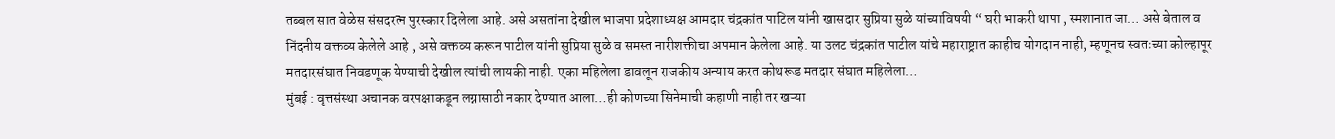तब्बल सात वेळेस संसदरत्न पुरस्कार दिलेला आहे. असे असतांना देखील भाजपा प्रदेशाध्यक्ष आमदार चंद्रकांत पाटिल यांनी खासदार सुप्रिया सुळे यांच्याविषयी “ घरी भाकरी थापा , स्मशानात जा… असे बेताल व निंदनीय वक्तव्य केलेले आहे , असे वक्तव्य करून पाटील यांनी सुप्रिया सुळे व समस्त नारीशक्तीचा अपमान केलेला आहे. या उलट चंद्रकांत पाटील यांचे महाराष्ट्रात काहीच योगदान नाही, म्हणूनच स्वतःच्या कोल्हापूर मतदारसंघात निवडणूक येण्याची देखील त्यांची लायकी नाही. एका महिलेला डावलून राजकीय अन्याय करत कोथरूड मतदार संघात महिलेला…
मुंबई : वृत्तसंस्था अचानक वरपक्षाकडून लग्नासाठी नकार देण्यात आला…ही कोणच्या सिनेमाची कहाणी नाही तर खऱ्या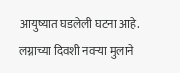आयुष्यात घडलेली घटना आहे. लग्नाच्या दिवशी नवऱ्या मुलाने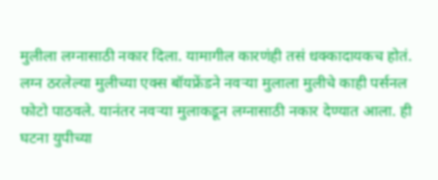मुलीला लग्नासाठी नकार दिला. यामागील कारणंही तसं धक्कादायकच होतं. लग्न ठरलेल्या मुलीच्या एक्स बॉयफ्रेंडने नवऱ्या मुलाला मुलीचे काही पर्सनल फोटो पाठवले. यानंतर नवऱ्या मुलाकडून लग्नासाठी नकार देण्यात आला. ही घटना युपीच्या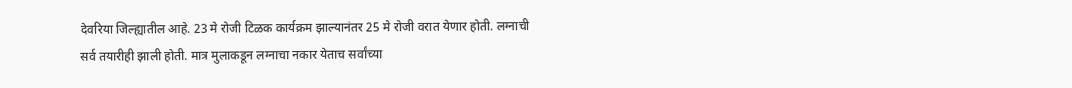देवरिया जिल्ह्यातील आहे. 23 मे रोजी टिळक कार्यक्रम झाल्यानंतर 25 मे रोजी वरात येणार होती. लग्नाची सर्व तयारीही झाली होती. मात्र मुलाकडून लग्नाचा नकार येताच सर्वांच्या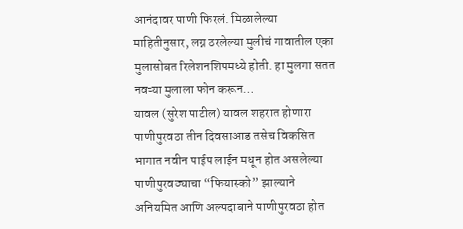आनंदावर पाणी फिरलं. मिळालेल्या माहितीनुसार, लग्न ठरलेल्या मुलीचं गावातील एका मुलासोबत रिलेशनशिपमध्ये होती. हा मुलगा सतत नवऱ्या मुलाला फोन करून…
यावल (सुरेश पाटील) यावल शहरात होणारा पाणीपुरवठा तीन दिवसाआड तसेच विकसित भागात नवीन पाईप लाईन मधून होत असलेल्या पाणीपुरवठ्याचा “फियास्को” झाल्याने अनियमित आणि अल्पदाबाने पाणीपुरवठा होत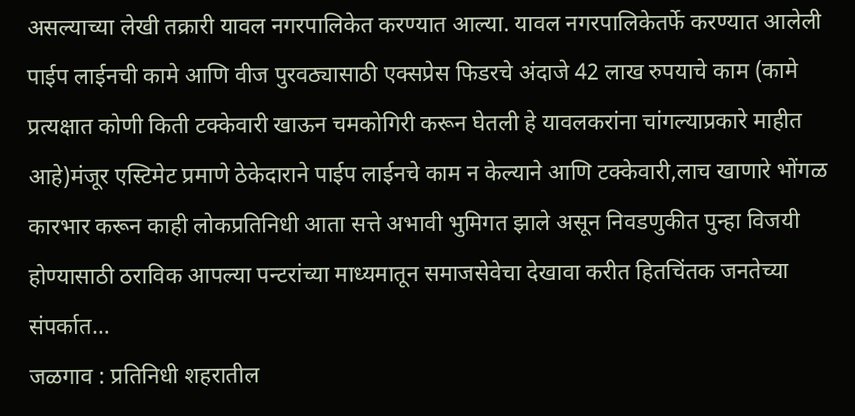असल्याच्या लेखी तक्रारी यावल नगरपालिकेत करण्यात आल्या. यावल नगरपालिकेतर्फे करण्यात आलेली पाईप लाईनची कामे आणि वीज पुरवठ्यासाठी एक्सप्रेस फिडरचे अंदाजे 42 लाख रुपयाचे काम (कामे प्रत्यक्षात कोणी किती टक्केवारी खाऊन चमकोगिरी करून घेतली हे यावलकरांना चांगल्याप्रकारे माहीत आहे)मंजूर एस्टिमेट प्रमाणे ठेकेदाराने पाईप लाईनचे काम न केल्याने आणि टक्केवारी,लाच खाणारे भोंगळ कारभार करून काही लोकप्रतिनिधी आता सत्ते अभावी भुमिगत झाले असून निवडणुकीत पुन्हा विजयी होण्यासाठी ठराविक आपल्या पन्टरांच्या माध्यमातून समाजसेवेचा देखावा करीत हितचिंतक जनतेच्या संपर्कात…
जळगाव : प्रतिनिधी शहरातील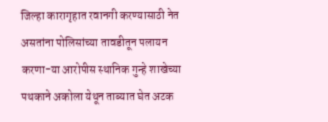जिल्हा कारागृहात रवानगी करण्यासाठी नेत असतांना पोलिसांच्या तावडीतून पलायन करणा-या आरोपीस स्थानिक गुन्हे शाखेच्या पथकाने अकोला येथून ताब्यात घेत अटक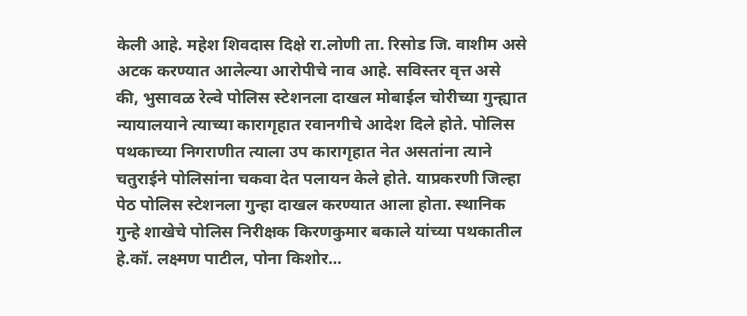केली आहे. महेश शिवदास दिक्षे रा.लोणी ता. रिसोड जि. वाशीम असे अटक करण्यात आलेल्या आरोपीचे नाव आहे. सविस्तर वृत्त असे की, भुसावळ रेल्वे पोलिस स्टेशनला दाखल मोबाईल चोरीच्या गुन्ह्यात न्यायालयाने त्याच्या कारागृहात रवानगीचे आदेश दिले होते. पोलिस पथकाच्या निगराणीत त्याला उप कारागृहात नेत असतांना त्याने चतुराईने पोलिसांना चकवा देत पलायन केले होते. याप्रकरणी जिल्हा पेठ पोलिस स्टेशनला गुन्हा दाखल करण्यात आला होता. स्थानिक गुन्हे शाखेचे पोलिस निरीक्षक किरणकुमार बकाले यांच्या पथकातील हे.कॉ. लक्ष्मण पाटील, पोना किशोर…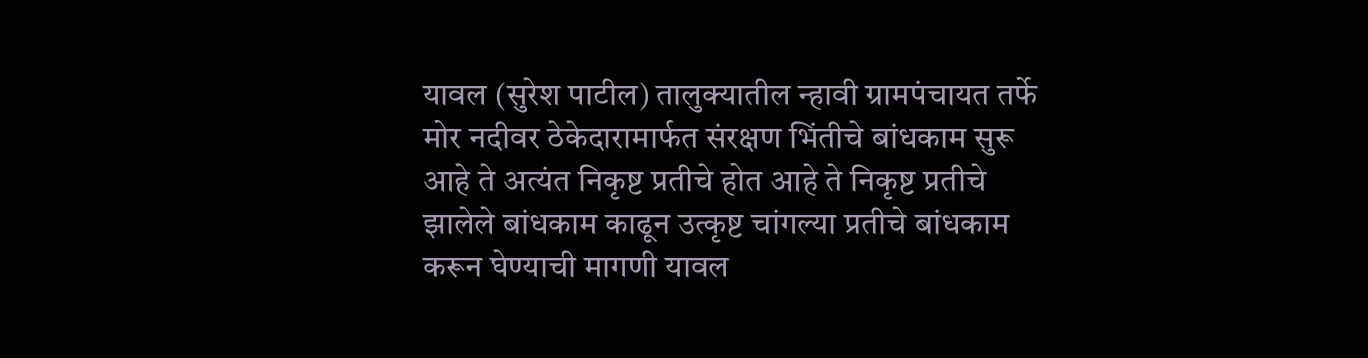यावल (सुरेश पाटील) तालुक्यातील न्हावी ग्रामपंचायत तर्फे मोर नदीवर ठेकेदारामार्फत संरक्षण भिंतीचे बांधकाम सुरू आहे ते अत्यंत निकृष्ट प्रतीचे होत आहे ते निकृष्ट प्रतीचे झालेले बांधकाम काढून उत्कृष्ट चांगल्या प्रतीचे बांधकाम करून घेण्याची मागणी यावल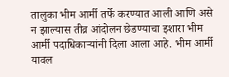तालुका भीम आर्मी तर्फे करण्यात आली आणि असे न झाल्यास तीव्र आंदोलन छेडण्याचा इशारा भीम आर्मी पदाधिकाऱ्यांनी दिला आला आहे. भीम आर्मी यावल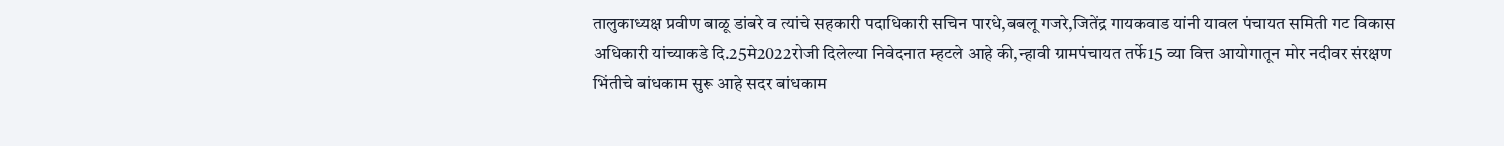तालुकाध्यक्ष प्रवीण बाळू डांबरे व त्यांचे सहकारी पदाधिकारी सचिन पारधे,बबलू गजरे,जितेंद्र गायकवाड यांनी यावल पंचायत समिती गट विकास अधिकारी यांच्याकडे दि.25मे2022रोजी दिलेल्या निवेदनात म्हटले आहे की,न्हावी ग्रामपंचायत तर्फे15 व्या वित्त आयोगातून मोर नदीवर संरक्षण भिंतीचे बांधकाम सुरू आहे सदर बांधकाम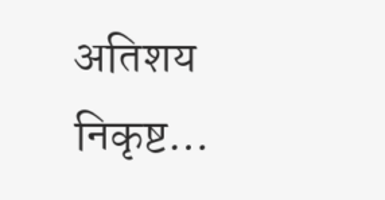अतिशय निकृष्ट…